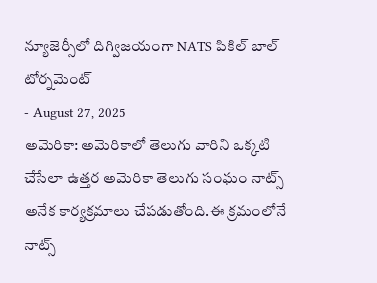న్యూజెర్సీలో దిగ్విజయంగా NATS పికిల్ బాల్ టోర్నమెంట్
- August 27, 2025
అమెరికా: అమెరికాలో తెలుగు వారిని ఒక్కటి చేసేలా ఉత్తర అమెరికా తెలుగు సంఘం నాట్స్ అనేక కార్యక్రమాలు చేపడుతోంది.ఈ క్రమంలోనే నాట్స్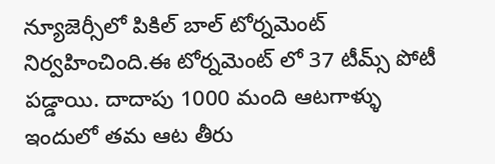న్యూజెర్సీలో పికిల్ బాల్ టోర్నమెంట్ నిర్వహించింది.ఈ టోర్నమెంట్ లో 37 టీమ్స్ పోటీ పడ్డాయి. దాదాపు 1000 మంది ఆటగాళ్ళు ఇందులో తమ ఆట తీరు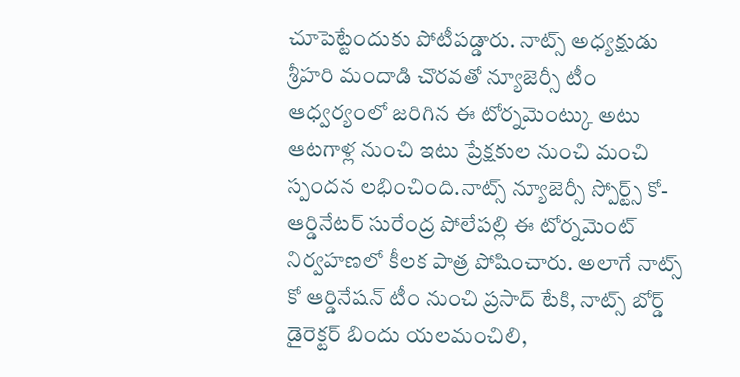చూపెట్టేందుకు పోటీపడ్డారు. నాట్స్ అధ్యక్షుడు శ్రీహరి మందాడి చొరవతో న్యూజెర్సీ టీం ఆధ్వర్యంలో జరిగిన ఈ టోర్నమెంట్కు అటు ఆటగాళ్ల నుంచి ఇటు ప్రేక్షకుల నుంచి మంచి స్పందన లభించింది.నాట్స్ న్యూజెర్సీ స్పోర్ట్స్ కో-ఆర్డినేటర్ సురేంద్ర పోలేపల్లి ఈ టోర్నమెంట్ నిర్వహణలో కీలక పాత్ర పోషించారు. అలాగే నాట్స్ కో ఆర్డినేషన్ టీం నుంచి ప్రసాద్ టేకి, నాట్స్ బోర్డ్ డైరెక్టర్ బిందు యలమంచిలి,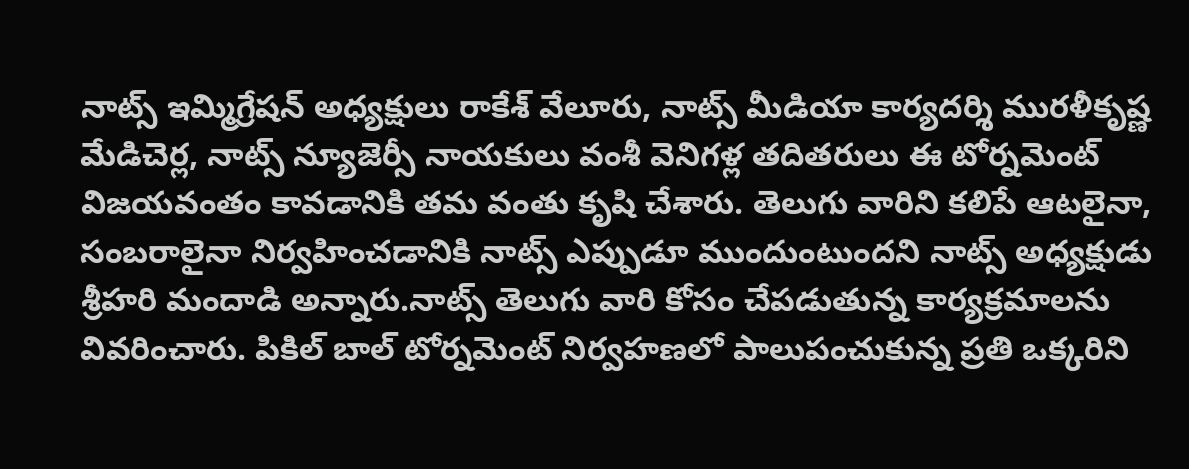నాట్స్ ఇమ్మిగ్రేషన్ అధ్యక్షులు రాకేశ్ వేలూరు, నాట్స్ మీడియా కార్యదర్శి మురళీకృష్ణ మేడిచెర్ల, నాట్స్ న్యూజెర్సీ నాయకులు వంశీ వెనిగళ్ల తదితరులు ఈ టోర్నమెంట్ విజయవంతం కావడానికి తమ వంతు కృషి చేశారు. తెలుగు వారిని కలిపే ఆటలైనా, సంబరాలైనా నిర్వహించడానికి నాట్స్ ఎప్పుడూ ముందుంటుందని నాట్స్ అధ్యక్షుడు శ్రీహరి మందాడి అన్నారు.నాట్స్ తెలుగు వారి కోసం చేపడుతున్న కార్యక్రమాలను వివరించారు. పికిల్ బాల్ టోర్నమెంట్ నిర్వహణలో పాలుపంచుకున్న ప్రతి ఒక్కరిని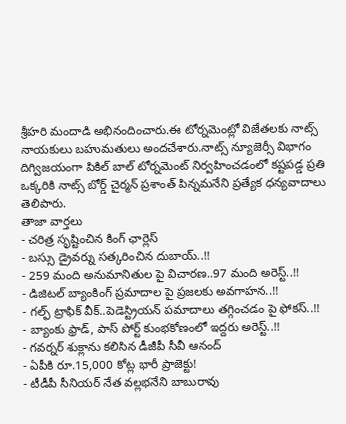శ్రీహరి మందాడి అభినందించారు.ఈ టోర్నమెంట్లో విజేతలకు నాట్స్ నాయకులు బహుమతులు అందచేశారు.నాట్స్ న్యూజెర్సీ విభాగం దిగ్విజయంగా పికిల్ బాల్ టోర్నమెంట్ నిర్వహించడంలో కష్టపడ్డ ప్రతి ఒక్కరికి నాట్స్ బోర్డ్ చైర్మన్ ప్రశాంత్ పిన్నమనేని ప్రత్యేక ధన్యవాదాలు తెలిపారు.
తాజా వార్తలు
- చరిత్ర సృష్టించిన కింగ్ ఛార్లెస్
- బస్సు డ్రైవర్ను సత్కరించిన దుబాయ్..!!
- 259 మంది అనుమానితుల పై విచారణ..97 మంది అరెస్ట్..!!
- డిజిటల్ బ్యాంకింగ్ ప్రమాదాల పై ప్రజలకు అవగాహన..!!
- గల్ఫ్ ట్రాఫిక్ వీక్..పెడెస్ట్రియన్ పమాదాలు తగ్గించడం పై ఫోకస్..!!
- బ్యాంకు ఫ్రాడ్, పాస్ పోర్ట్ కుంభకోణంలో ఇద్దరు అరెస్ట్..!!
- గవర్నర్ శుక్లాను కలిసిన డీజీపీ సీవీ ఆనంద్
- ఏపీకి రూ.15,000 కోట్ల భారీ ప్రాజెక్టు!
- టీడీపీ సీనియర్ నేత వల్లభనేని బాబురావు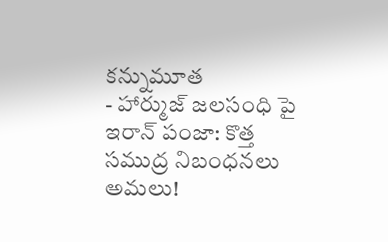కన్నుమూత
- హార్ముజ్ జలసంధి పై ఇరాన్ పంజా: కొత్త సముద్ర నిబంధనలు అమలు!